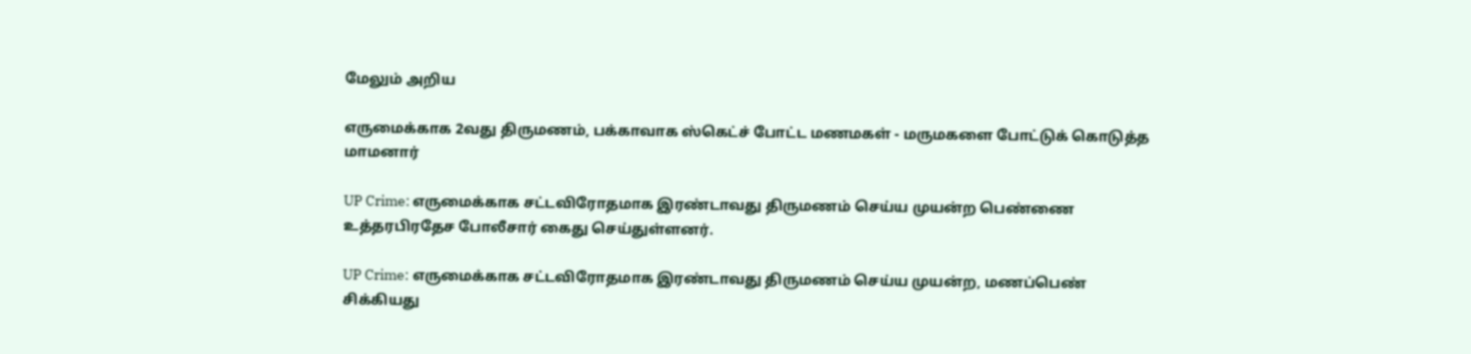மேலும் அறிய

எருமைக்காக 2வது திருமணம், பக்காவாக ஸ்கெட்ச் போட்ட மணமகள் - மருமகளை போட்டுக் கொடுத்த மாமனார்

UP Crime: எருமைக்காக சட்டவிரோதமாக இரண்டாவது திருமணம் செய்ய முயன்ற பெண்ணை உத்தரபிரதேச போலீசார் கைது செய்துள்ளனர்.

UP Crime: எருமைக்காக சட்டவிரோதமாக இரண்டாவது திருமணம் செய்ய முயன்ற, மணப்பெண் சிக்கியது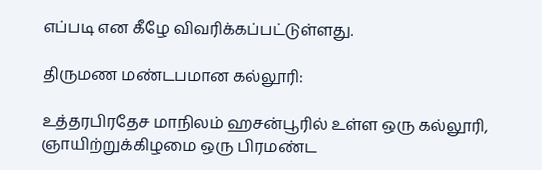எப்படி என கீழே விவரிக்கப்பட்டுள்ளது.

திருமண மண்டபமான கல்லூரி:

உத்தரபிரதேச மாநிலம் ஹசன்பூரில் உள்ள ஒரு கல்லூரி, ஞாயிற்றுக்கிழமை ஒரு பிரமண்ட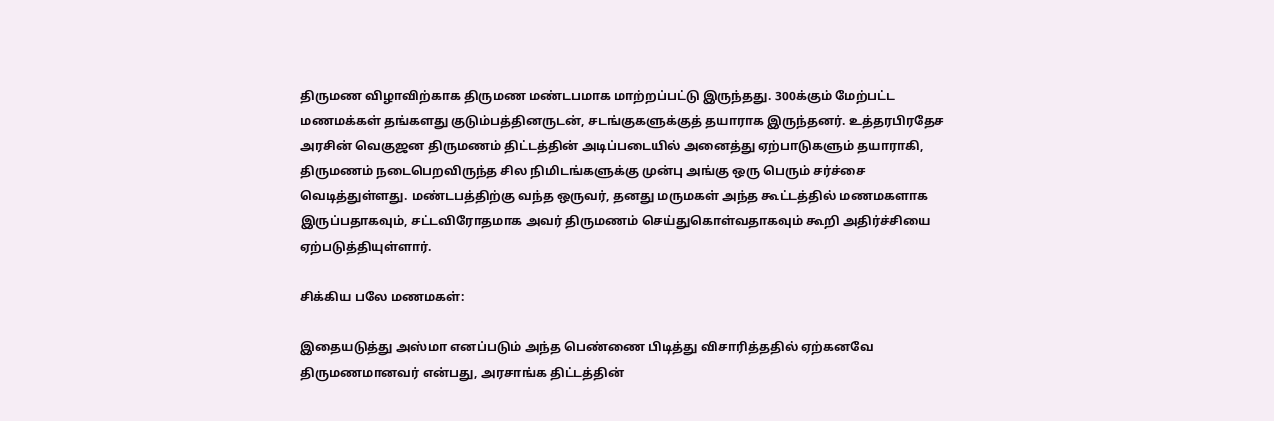திருமண விழாவிற்காக திருமண மண்டபமாக மாற்றப்பட்டு இருந்தது. 300க்கும் மேற்பட்ட மணமக்கள் தங்களது குடும்பத்தினருடன், சடங்குகளுக்குத் தயாராக இருந்தனர். உத்தரபிரதேச அரசின் வெகுஜன திருமணம் திட்டத்தின் அடிப்படையில் அனைத்து ஏற்பாடுகளும் தயாராகி, திருமணம் நடைபெறவிருந்த சில நிமிடங்களுக்கு முன்பு அங்கு ஒரு பெரும் சர்ச்சை வெடித்துள்ளது. மண்டபத்திற்கு வந்த ஒருவர், தனது மருமகள் அந்த கூட்டத்தில் மணமகளாக இருப்பதாகவும், சட்டவிரோதமாக அவர் திருமணம் செய்துகொள்வதாகவும் கூறி அதிர்ச்சியை ஏற்படுத்தியுள்ளார்.

சிக்கிய பலே மணமகள்:

இதையடுத்து அஸ்மா எனப்படும் அந்த பெண்ணை பிடித்து விசாரித்ததில் ஏற்கனவே திருமணமானவர் என்பது, அரசாங்க திட்டத்தின்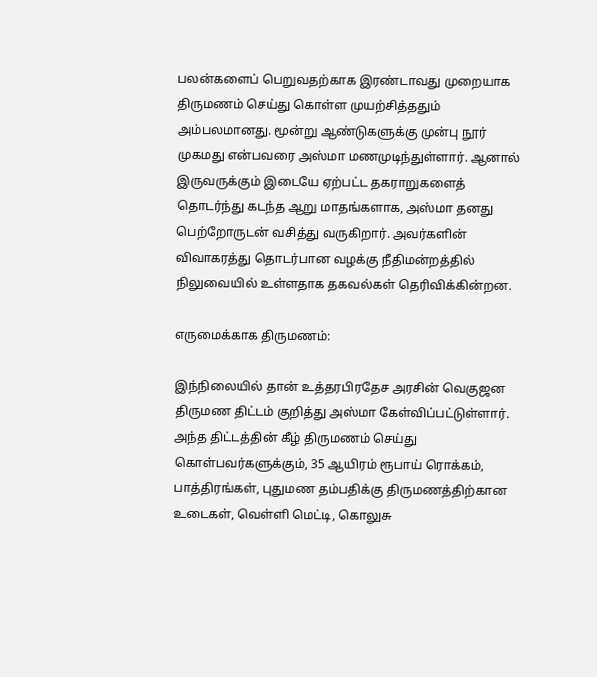பலன்களைப் பெறுவதற்காக இரண்டாவது முறையாக திருமணம் செய்து கொள்ள முயற்சித்ததும் அம்பலமானது. மூன்று ஆண்டுகளுக்கு முன்பு நூர் முகமது என்பவரை அஸ்மா மணமுடிந்துள்ளார். ஆனால் இருவருக்கும் இடையே ஏற்பட்ட தகராறுகளைத் தொடர்ந்து கடந்த ஆறு மாதங்களாக, அஸ்மா தனது பெற்றோருடன் வசித்து வருகிறார். அவர்களின் விவாகரத்து தொடர்பான வழக்கு நீதிமன்றத்தில் நிலுவையில் உள்ளதாக தகவல்கள் தெரிவிக்கின்றன.

எருமைக்காக திருமணம்:

இந்நிலையில் தான் உத்தரபிரதேச அரசின் வெகுஜன திருமண திட்டம் குறித்து அஸ்மா கேள்விப்பட்டுள்ளார். அந்த திட்டத்தின் கீழ் திருமணம் செய்து கொள்பவர்களுக்கும், 35 ஆயிரம் ரூபாய் ரொக்கம், பாத்திரங்கள், புதுமண தம்பதிக்கு திருமணத்திற்கான உடைகள், வெள்ளி மெட்டி, கொலுசு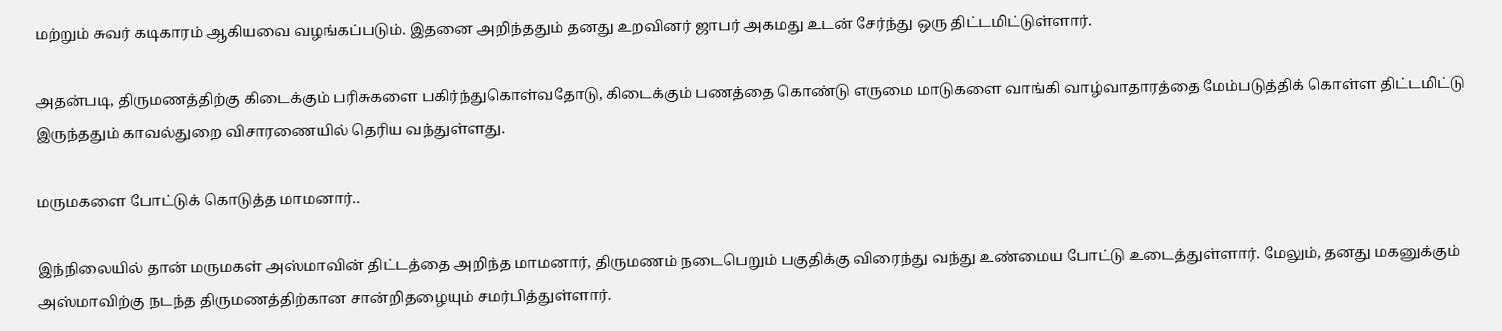மற்றும் சுவர் கடிகாரம் ஆகியவை வழங்கப்படும். இதனை அறிந்ததும் தனது உறவினர் ஜாபர் அகமது உடன் சேர்ந்து ஒரு திட்டமிட்டுள்ளார்.

அதன்படி, திருமணத்திற்கு கிடைக்கும் பரிசுகளை பகிர்ந்துகொள்வதோடு, கிடைக்கும் பணத்தை கொண்டு எருமை மாடுகளை வாங்கி வாழ்வாதாரத்தை மேம்படுத்திக் கொள்ள திட்டமிட்டு இருந்ததும் காவல்துறை விசாரணையில் தெரிய வந்துள்ளது.

மருமகளை போட்டுக் கொடுத்த மாமனார்..

இந்நிலையில் தான் மருமகள் அஸ்மாவின் திட்டத்தை அறிந்த மாமனார், திருமணம் நடைபெறும் பகுதிக்கு விரைந்து வந்து உண்மைய போட்டு உடைத்துள்ளார். மேலும், தனது மகனுக்கும் அஸ்மாவிற்கு நடந்த திருமணத்திற்கான சான்றிதழையும் சமர்பித்துள்ளார்.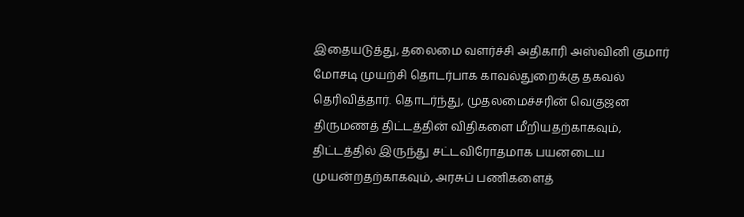இதையடுத்து, தலைமை வளர்ச்சி அதிகாரி அஸ்வினி குமார் மோசடி முயற்சி தொடர்பாக காவல்துறைக்கு தகவல் தெரிவித்தார். தொடர்ந்து, முதலமைச்சரின் வெகுஜன திருமணத் திட்டத்தின் விதிகளை மீறியதற்காகவும், திட்டத்தில் இருந்து சட்டவிரோதமாக பயனடைய முயன்றதற்காகவும், அரசுப் பணிகளைத்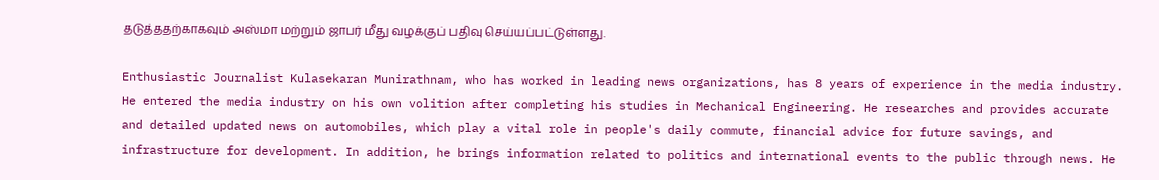தடுத்ததற்காகவும் அஸ்மா மற்றும் ஜாபர் மீது வழக்குப் பதிவு செய்யப்பட்டுள்ளது.

Enthusiastic Journalist Kulasekaran Munirathnam, who has worked in leading news organizations, has 8 years of experience in the media industry. He entered the media industry on his own volition after completing his studies in Mechanical Engineering. He researches and provides accurate and detailed updated news on automobiles, which play a vital role in people's daily commute, financial advice for future savings, and infrastructure for development. In addition, he brings information related to politics and international events to the public through news. He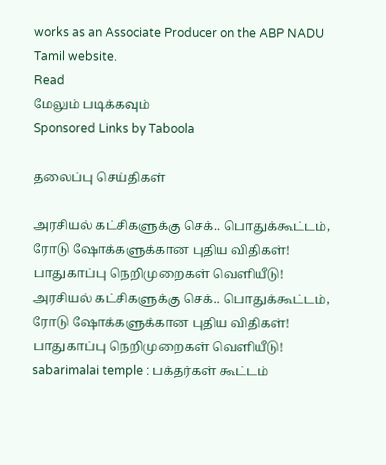works as an Associate Producer on the ABP NADU Tamil website.
Read
மேலும் படிக்கவும்
Sponsored Links by Taboola

தலைப்பு செய்திகள்

அரசியல் கட்சிகளுக்கு செக்.. பொதுக்கூட்டம், ரோடு ஷோக்களுக்கான புதிய விதிகள்! பாதுகாப்பு நெறிமுறைகள் வெளியீடு!
அரசியல் கட்சிகளுக்கு செக்.. பொதுக்கூட்டம், ரோடு ஷோக்களுக்கான புதிய விதிகள்! பாதுகாப்பு நெறிமுறைகள் வெளியீடு!
sabarimalai temple : பக்தர்கள் கூட்டம்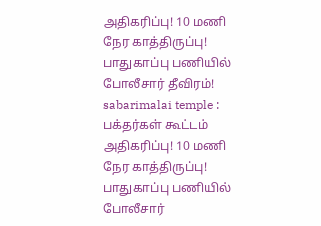அதிகரிப்பு! 10 மணி நேர காத்திருப்பு! பாதுகாப்பு பணியில் போலீசார் தீவிரம்!
sabarimalai temple : பக்தர்கள் கூட்டம் அதிகரிப்பு! 10 மணி நேர காத்திருப்பு! பாதுகாப்பு பணியில் போலீசார்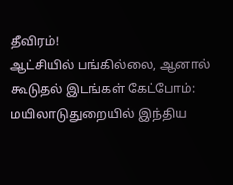தீவிரம்!
ஆட்சியில் பங்கில்லை, ஆனால் கூடுதல் இடங்கள் கேட்போம்: மயிலாடுதுறையில் இந்திய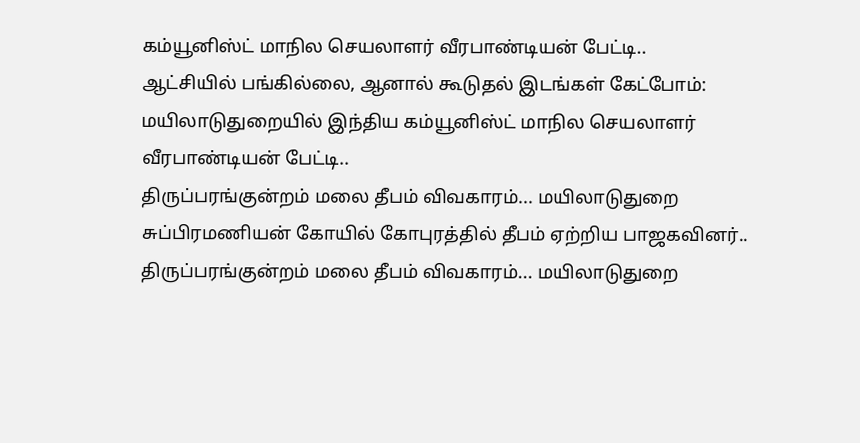கம்யூனிஸ்ட் மாநில செயலாளர் வீரபாண்டியன் பேட்டி..
ஆட்சியில் பங்கில்லை, ஆனால் கூடுதல் இடங்கள் கேட்போம்: மயிலாடுதுறையில் இந்திய கம்யூனிஸ்ட் மாநில செயலாளர் வீரபாண்டியன் பேட்டி..
திருப்பரங்குன்றம் மலை தீபம் விவகாரம்... மயிலாடுதுறை சுப்பிரமணியன் கோயில் கோபுரத்தில் தீபம் ஏற்றிய பாஜகவினர்..
திருப்பரங்குன்றம் மலை தீபம் விவகாரம்... மயிலாடுதுறை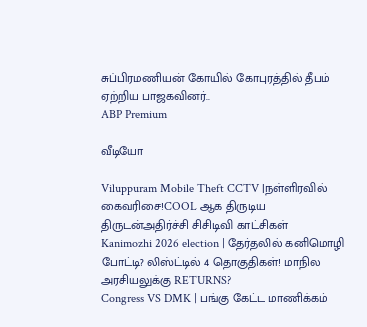சுப்பிரமணியன் கோயில் கோபுரத்தில் தீபம் ஏற்றிய பாஜகவினர்..
ABP Premium

வீடியோ

Viluppuram Mobile Theft CCTV |நள்ளிரவில் கைவரிசை!COOL ஆக திருடிய திருடன்அதிர்ச்சி சிசிடிவி காட்சிகள்
Kanimozhi 2026 election | தேர்தலில் கனிமொழி போட்டி? லிஸ்ட்டில் 4 தொகுதிகள்! மாநில அரசியலுக்கு RETURNS?
Congress VS DMK | பங்கு கேட்ட மாணிக்கம்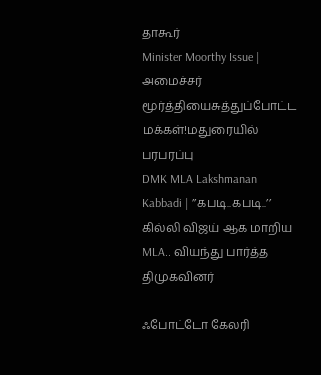தாகூர்
Minister Moorthy Issue | அமைச்சர் மூர்த்தியைசுத்துப்போட்ட மக்கள்!மதுரையில் பரபரப்பு
DMK MLA Lakshmanan Kabbadi | ’’கபடி..கபடி..’’ கில்லி விஜய் ஆக மாறிய MLA.. வியந்து பார்த்த திமுகவினர்

ஃபோட்டோ கேலரி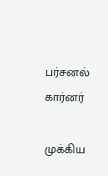பர்சனல் கார்னர்

முக்கிய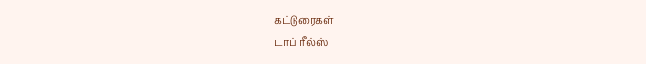கட்டுரைகள்
டாப் ரீல்ஸ்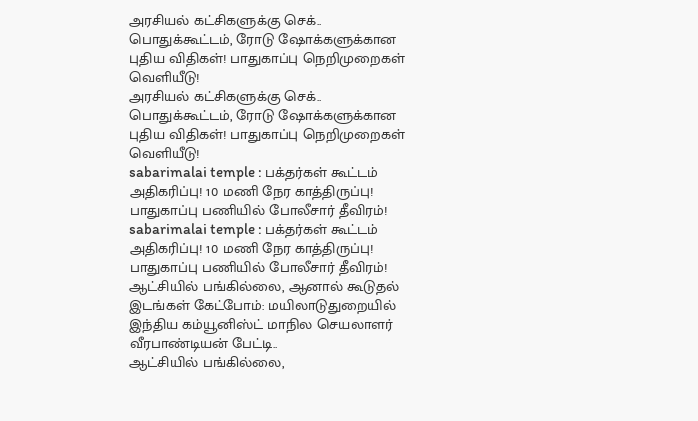அரசியல் கட்சிகளுக்கு செக்.. பொதுக்கூட்டம், ரோடு ஷோக்களுக்கான புதிய விதிகள்! பாதுகாப்பு நெறிமுறைகள் வெளியீடு!
அரசியல் கட்சிகளுக்கு செக்.. பொதுக்கூட்டம், ரோடு ஷோக்களுக்கான புதிய விதிகள்! பாதுகாப்பு நெறிமுறைகள் வெளியீடு!
sabarimalai temple : பக்தர்கள் கூட்டம் அதிகரிப்பு! 10 மணி நேர காத்திருப்பு! பாதுகாப்பு பணியில் போலீசார் தீவிரம்!
sabarimalai temple : பக்தர்கள் கூட்டம் அதிகரிப்பு! 10 மணி நேர காத்திருப்பு! பாதுகாப்பு பணியில் போலீசார் தீவிரம்!
ஆட்சியில் பங்கில்லை, ஆனால் கூடுதல் இடங்கள் கேட்போம்: மயிலாடுதுறையில் இந்திய கம்யூனிஸ்ட் மாநில செயலாளர் வீரபாண்டியன் பேட்டி..
ஆட்சியில் பங்கில்லை,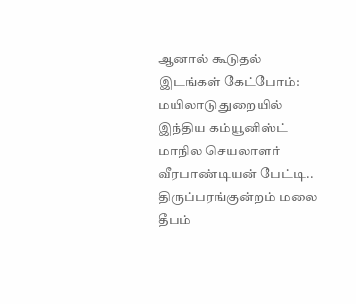ஆனால் கூடுதல் இடங்கள் கேட்போம்: மயிலாடுதுறையில் இந்திய கம்யூனிஸ்ட் மாநில செயலாளர் வீரபாண்டியன் பேட்டி..
திருப்பரங்குன்றம் மலை தீபம்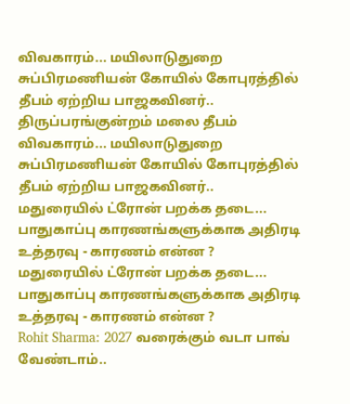விவகாரம்... மயிலாடுதுறை சுப்பிரமணியன் கோயில் கோபுரத்தில் தீபம் ஏற்றிய பாஜகவினர்..
திருப்பரங்குன்றம் மலை தீபம் விவகாரம்... மயிலாடுதுறை சுப்பிரமணியன் கோயில் கோபுரத்தில் தீபம் ஏற்றிய பாஜகவினர்..
மதுரையில் ட்ரோன் பறக்க தடை... பாதுகாப்பு காரணங்களுக்காக அதிரடி உத்தரவு - காரணம் என்ன ?
மதுரையில் ட்ரோன் பறக்க தடை... பாதுகாப்பு காரணங்களுக்காக அதிரடி உத்தரவு - காரணம் என்ன ?
Rohit Sharma: 2027 வரைக்கும் வடா பாவ் வேண்டாம்..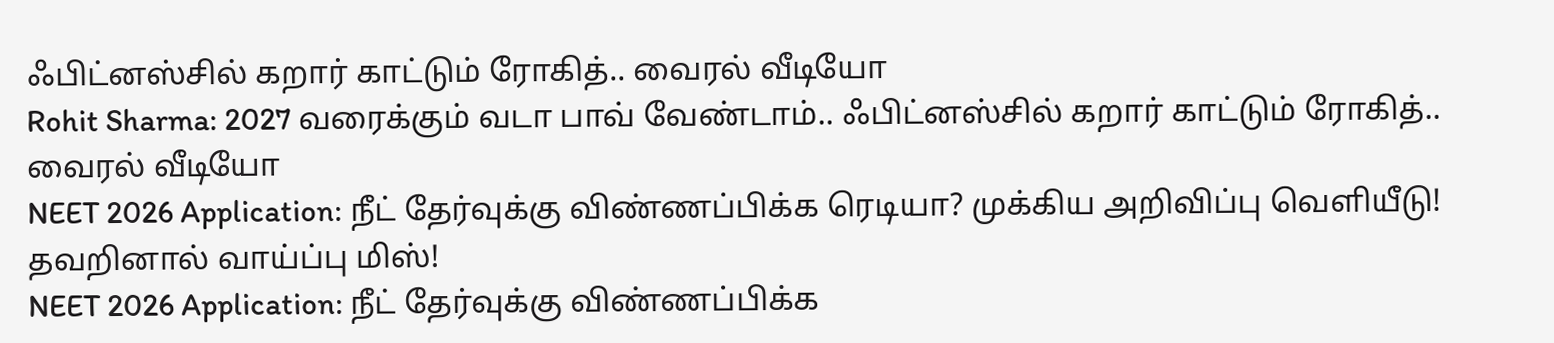ஃபிட்னஸ்சில் கறார் காட்டும் ரோகித்.. வைரல் வீடியோ
Rohit Sharma: 2027 வரைக்கும் வடா பாவ் வேண்டாம்.. ஃபிட்னஸ்சில் கறார் காட்டும் ரோகித்.. வைரல் வீடியோ
NEET 2026 Application: நீட் தேர்வுக்கு விண்ணப்பிக்க ரெடியா? முக்கிய அறிவிப்பு வெளியீடு! தவறினால் வாய்ப்பு மிஸ்!
NEET 2026 Application: நீட் தேர்வுக்கு விண்ணப்பிக்க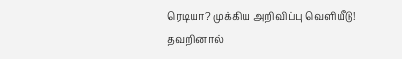ரெடியா? முக்கிய அறிவிப்பு வெளியீடு! தவறினால்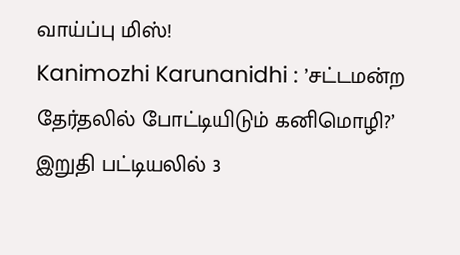வாய்ப்பு மிஸ்!
Kanimozhi Karunanidhi : ’சட்டமன்ற தேர்தலில் போட்டியிடும் கனிமொழி?’ இறுதி பட்டியலில் 3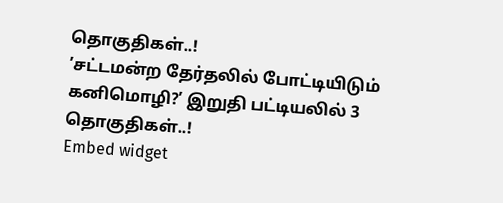தொகுதிகள்..!
’சட்டமன்ற தேர்தலில் போட்டியிடும் கனிமொழி?’ இறுதி பட்டியலில் 3 தொகுதிகள்..!
Embed widget